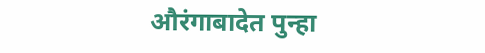औरंगाबादेत पुन्हा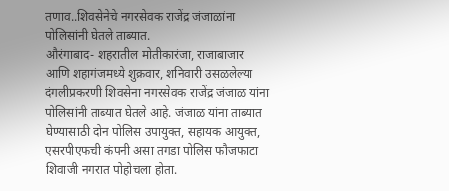तणाव..शिवसेनेचे नगरसेवक राजेंद्र जंजाळांना पोलिसांनी घेतले ताब्यात.
औरंगाबाद- शहरातील मोतीकारंजा, राजाबाजार आणि शहागंजमध्ये शुक्रवार, शनिवारी उसळलेल्या दंगलीप्रकरणी शिवसेना नगरसेवक राजेंद्र जंजाळ यांना पोलिसांनी ताब्यात घेतले आहे. जंजाळ यांना ताब्यात घेण्यासाठी दोन पोलिस उपायुक्त, सहायक आयुक्त, एसरपीएफची कंपनी असा तगडा पोलिस फौजफाटा शिवाजी नगरात पोहोचला होता.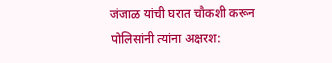जंजाळ यांची घरात चौकशी करून पोलिसांनी त्यांना अक्षरश: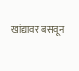खांद्यावर बसवून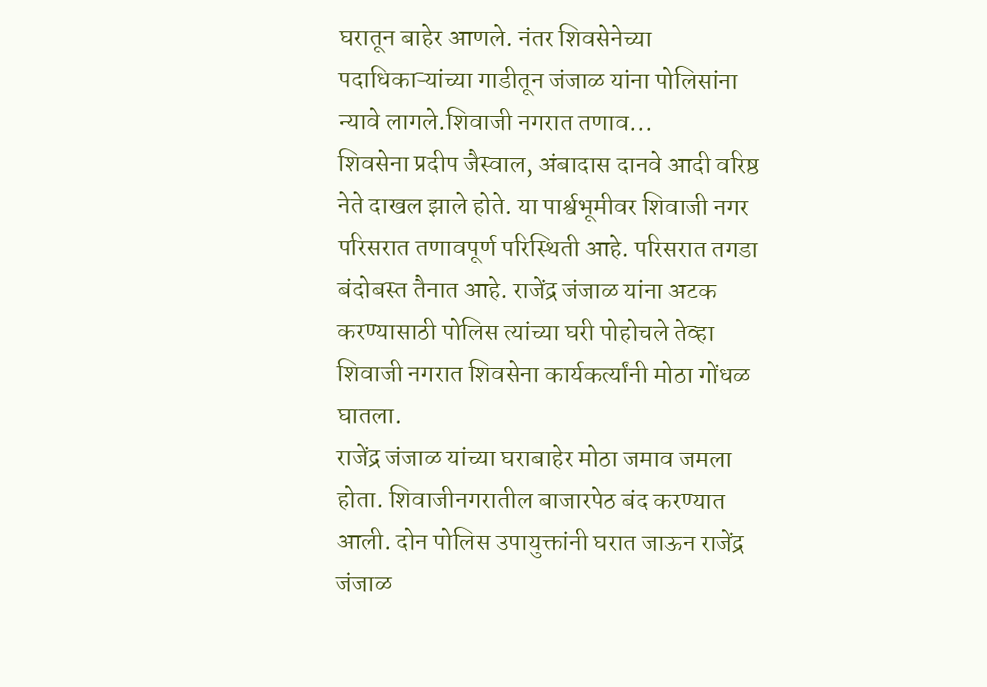घरातून बाहेर आणले. नंतर शिवसेनेच्या पदाधिकाऱ्यांच्या गाडीतून जंजाळ यांना पोलिसांना न्यावे लागले.शिवाजी नगरात तणाव...
शिवसेना प्रदीप जैस्वाल, अंबादास दानवे आदी वरिष्ठ नेते दाखल झाले होते. या पार्श्वभूमीवर शिवाजी नगर परिसरात तणावपूर्ण परिस्थिती आहे. परिसरात तगडा बंदोबस्त तैनात आहे. राजेंद्र जंजाळ यांना अटक करण्यासाठी पोलिस त्यांच्या घरी पोहोचले तेव्हा शिवाजी नगरात शिवसेना कार्यकर्त्यांनी मोठा गोंधळ घातला.
राजेंद्र जंजाळ यांच्या घराबाहेर मोठा जमाव जमला होता. शिवाजीनगरातील बाजारपेठ बंद करण्यात आली. दोन पोलिस उपायुक्तांनी घरात जाऊन राजेंद्र जंजाळ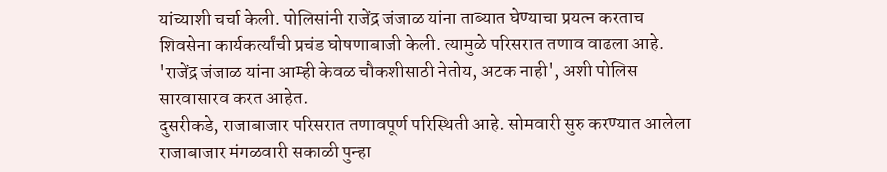यांच्याशी चर्चा केली. पोलिसांनी राजेंद्र जंजाळ यांना ताब्यात घेण्याचा प्रयत्न करताच शिवसेना कार्यकर्त्यांची प्रचंड घोषणाबाजी केली. त्यामुळे परिसरात तणाव वाढला आहे. 'राजेंद्र जंजाळ यांना आम्ही केवळ चौकशीसाठी नेतोय, अटक नाही', अशी पोलिस सारवासारव करत आहेत.
दुसरीकडे, राजाबाजार परिसरात तणावपूर्ण परिस्थिती आहे. सोमवारी सुरु करण्यात आलेला राजाबाजार मंगळवारी सकाळी पुन्हा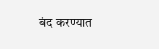बंद करण्यात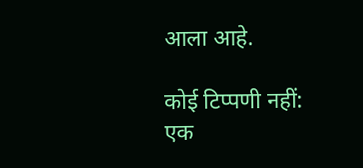आला आहे.

कोई टिप्पणी नहीं:
एक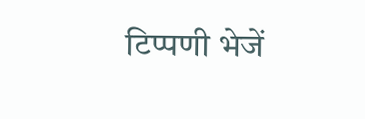टिप्पणी भेजें